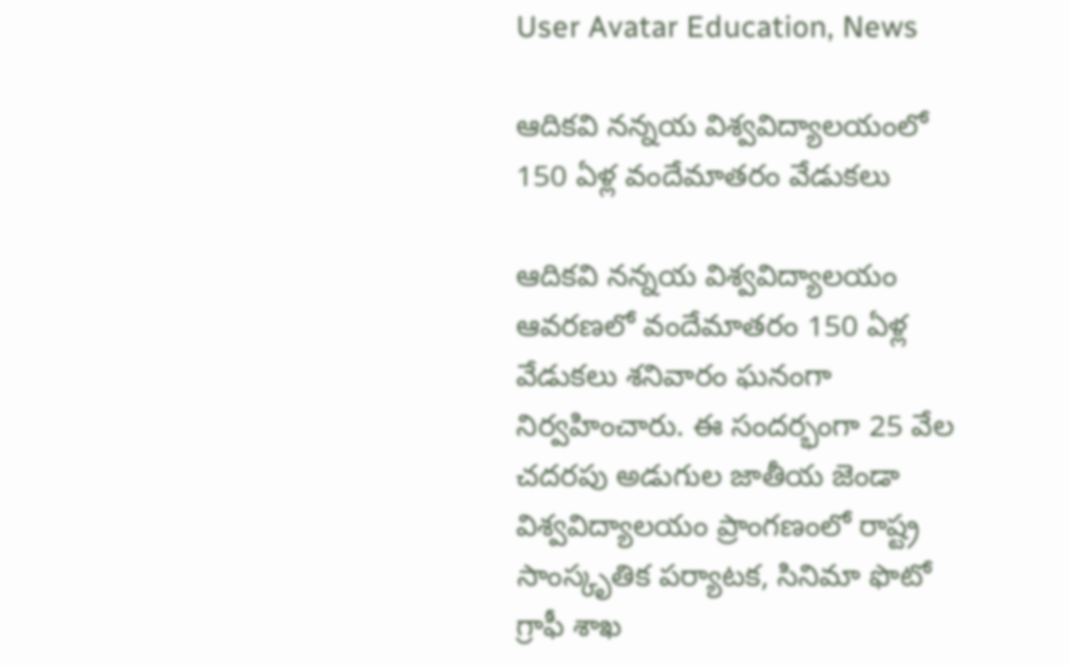User Avatar Education, News

ఆదికవి నన్నయ విశ్వవిద్యాలయంలో 150 ఏళ్ల వందేమాతరం వేడుకలు

ఆదికవి నన్నయ విశ్వవిద్యాలయం ఆవరణలో వందేమాతరం 150 ఏళ్ల వేడుకలు శనివారం ఘనంగా నిర్వహించారు. ఈ సందర్భంగా 25 వేల చదరపు అడుగుల జాతీయ జెండా విశ్వవిద్యాలయం ప్రాంగణంలో రాష్ట్ర సాంస్కృతిక పర్యాటక, సినిమా ఫొటో గ్రాఫీ శాఖ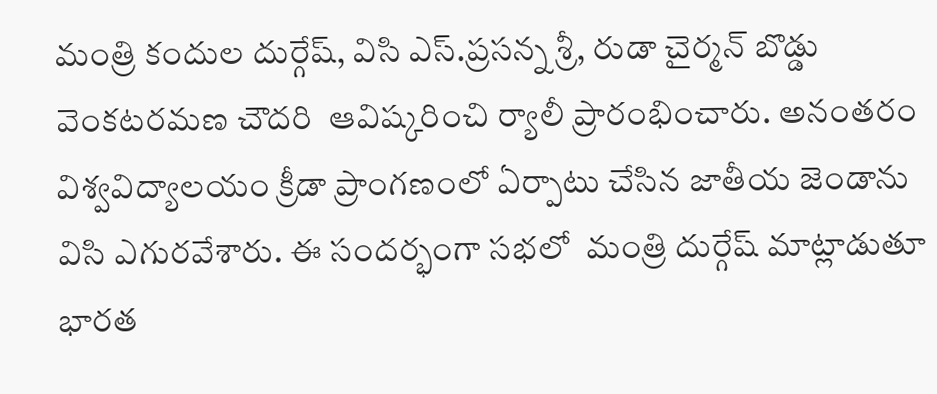మంత్రి కందుల దుర్గేష్, విసి ఎస్.ప్రసన్న శ్రీ, రుడా చైర్మన్ బొడ్డు వెంకటరమణ చౌదరి  ఆవిష్కరించి ర్యాలీ ప్రారంభించారు. అనంతరం  విశ్వవిద్యాలయం క్రీడా ప్రాంగణంలో ఏర్పాటు చేసిన జాతీయ జెండాను విసి ఎగురవేశారు. ఈ సందర్భంగా సభలో  మంత్రి దుర్గేష్ మాట్లాడుతూ భారత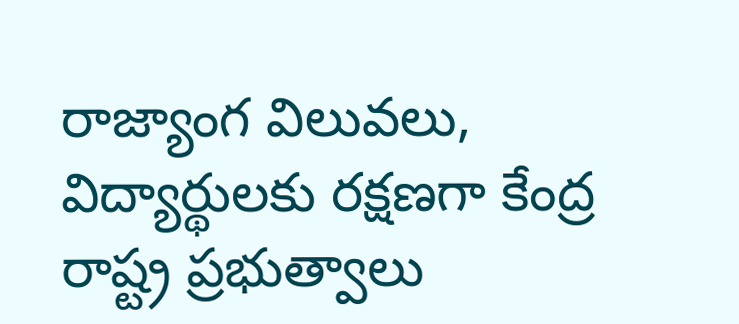రాజ్యాంగ విలువలు, విద్యార్థులకు రక్షణగా కేంద్ర రాష్ట్ర ప్రభుత్వాలు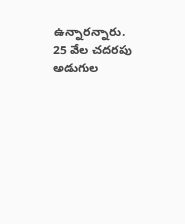ఉన్నారన్నారు. 25 వేల చదరపు అడుగుల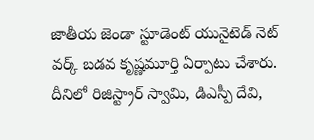జాతీయ జెండా స్టూడెంట్ యునైటెడ్ నెట్ వర్క్ బడవ కృష్ణమూర్తి ఏర్పాటు చేశారు. దీనిలో రిజిస్ట్రార్ స్వామి, డిఎస్పీ దేవి,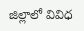జిల్లాలో వివిధ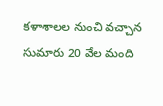కళాశాలల నుంచి వచ్చాన సుమారు 20 వేల మంది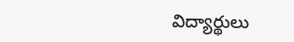విద్యార్థులు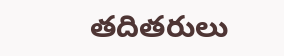తదితరులు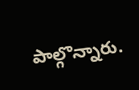పాల్గొన్నారు.